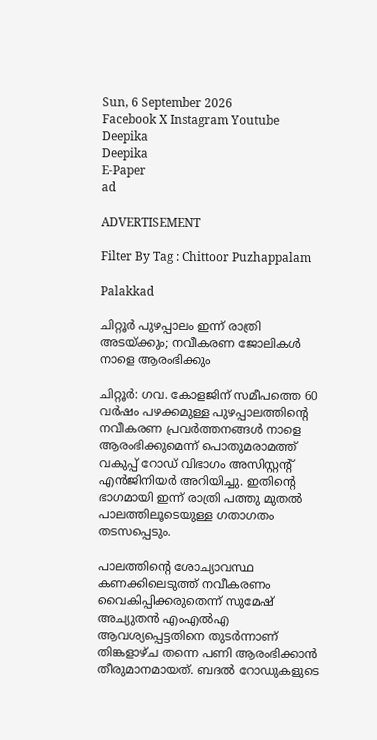Sun, 6 September 2026
Facebook X Instagram Youtube
Deepika
Deepika
E-Paper
ad

ADVERTISEMENT

Filter By Tag : Chittoor Puzhappalam

Palakkad

ചിറ്റൂർ പുഴപ്പാലം ഇന്ന് രാത്രി അടയ്ക്കും; നവീകരണ ജോലികൾ നാളെ ആരംഭിക്കും

ചിറ്റൂർ: ഗവ. കോളജിന് സമീപത്തെ 60 വർഷം പഴക്കമുള്ള പുഴപ്പാലത്തിന്‍റെ നവീകരണ പ്രവർത്തനങ്ങൾ നാളെ ആരംഭിക്കുമെന്ന് പൊതുമരാമത്ത് വകുപ്പ് റോഡ് വിഭാഗം അസിസ്റ്റന്‍റ് എൻജിനിയർ അറിയിച്ചു. ഇതിന്‍റെ ഭാഗമായി ഇന്ന് രാത്രി പത്തു മുതൽ പാലത്തിലൂടെയുള്ള ഗതാഗതം തടസപ്പെടും.

പാലത്തിന്‍റെ ശോച്യാവസ്ഥ കണക്കിലെടുത്ത് നവീകരണം വൈകിപ്പിക്കരുതെന്ന് സുമേഷ് അച്യുതൻ എംഎൽഎ ആവശ്യപ്പെട്ടതിനെ തുടർന്നാണ് തിങ്കളാഴ്ച തന്നെ പണി ആരംഭിക്കാൻ തീരുമാനമായത്. ബദൽ റോഡുകളുടെ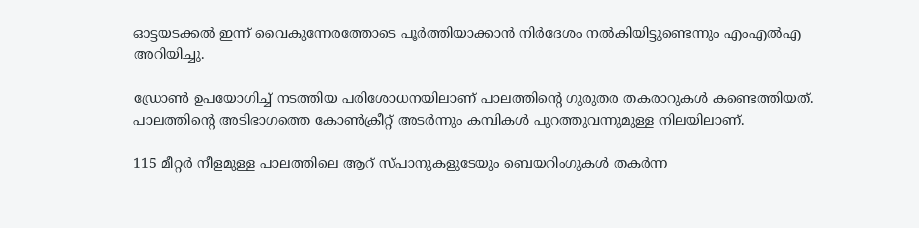ഓട്ടയടക്കൽ ഇന്ന് വൈകുന്നേരത്തോടെ പൂർത്തിയാക്കാൻ നിർദേശം നൽകിയിട്ടുണ്ടെന്നും എംഎൽഎ അറിയിച്ചു.

ഡ്രോൺ ഉപയോഗിച്ച് നടത്തിയ പരിശോധനയിലാണ് പാലത്തിന്‍റെ ഗുരുതര തകരാറുകൾ കണ്ടെത്തിയത്. പാലത്തിന്‍റെ അടിഭാഗത്തെ കോൺക്രീറ്റ് അടർന്നും കമ്പികൾ പുറത്തുവന്നുമുള്ള നിലയിലാണ്.

115 മീറ്റർ നീളമുള്ള പാലത്തിലെ ആറ് സ്പാനുകളുടേയും ബെയറിംഗുകൾ തകർന്ന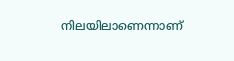നിലയിലാണെന്നാണ്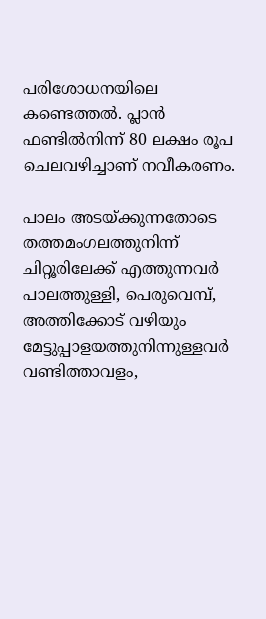പരിശോധനയിലെ കണ്ടെത്തൽ. പ്ലാൻ ഫണ്ടിൽനിന്ന് 80 ലക്ഷം രൂപ ചെലവഴിച്ചാണ് നവീകരണം.

പാലം അടയ്ക്കുന്നതോടെ തത്തമംഗലത്തുനിന്ന് ചിറ്റൂരിലേക്ക് എത്തുന്നവർ പാലത്തുള്ളി, പെരുവെമ്പ്, അത്തിക്കോട് വഴിയും മേട്ടുപ്പാളയത്തുനിന്നുള്ളവർ വണ്ടിത്താവളം,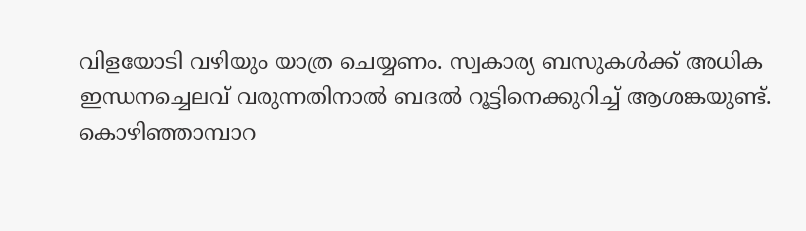വിളയോടി വഴിയും യാത്ര ചെയ്യണം. സ്വകാര്യ ബസുകൾക്ക് അധിക ഇന്ധനച്ചെലവ് വരുന്നതിനാൽ ബദൽ റൂട്ടിനെക്കുറിച്ച് ആശങ്കയുണ്ട്. കൊഴിഞ്ഞാമ്പാറ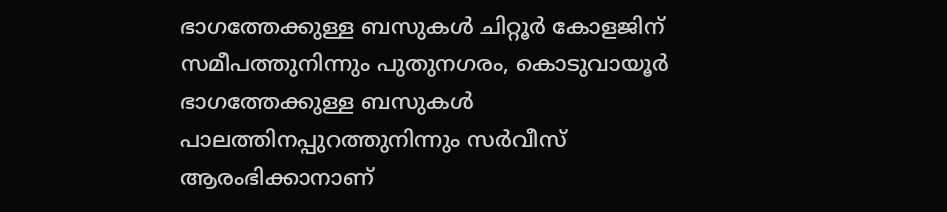ഭാഗത്തേക്കുള്ള ബസുകൾ ചിറ്റൂർ കോളജിന് സമീപത്തുനിന്നും പുതുനഗരം, കൊടുവായൂർ ഭാഗത്തേക്കുള്ള ബസുകൾ പാലത്തിനപ്പുറത്തുനിന്നും സർവീസ് ആരംഭിക്കാനാണ്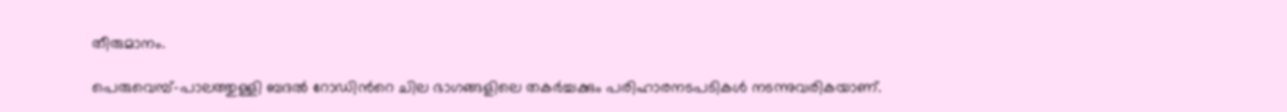തീരുമാനം.

പെരുവെമ്പ്–പാലത്തുള്ളി ബദൽ റോഡിന്‍റെ ചില ഭാഗങ്ങളിലെ തകർച്ചക്കും പരിഹാരനടപടികൾ നടന്നുവരികയാണ്.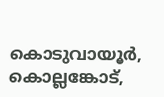കൊടുവായൂർ, കൊല്ലങ്കോട്,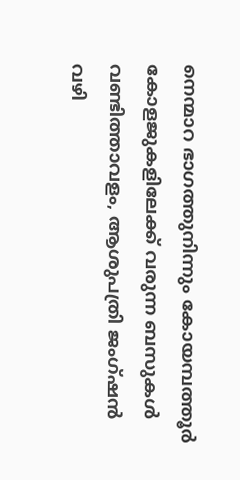നെന്മാറ ഭാഗത്തുനിന്നും കോയമ്പത്തൂർ കോളജുകളിലേക്ക് വരുന്ന ബസുകൾ വണ്ടിത്താവളം, ആശുപത്രി ജംഗ്ഷൻ വഴി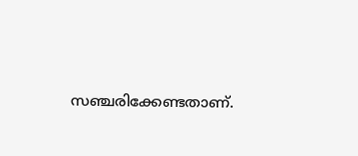സഞ്ചരിക്കേണ്ടതാണ്.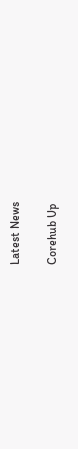Latest News

Corehub Up